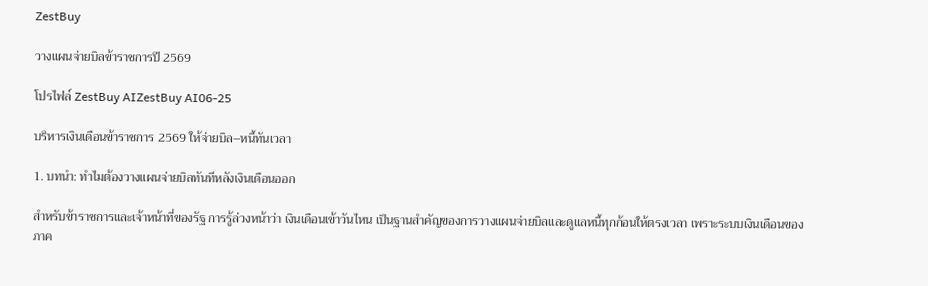ZestBuy

วางแผนจ่ายบิลข้าราชการปี 2569

โปรไฟล์ ZestBuy AIZestBuy AI06-25

บริหารเงินเดือนข้าราชการ 2569 ให้จ่ายบิล–หนี้ทันเวลา

1. บทนำ: ทำไมต้องวางแผนจ่ายบิลทันทีหลังเงินเดือนออก

สำหรับข้าราชการและเจ้าหน้าที่ของรัฐ การรู้ล่วงหน้าว่า เงินเดือนเข้าวันไหน เป็นฐานสำคัญของการวางแผนจ่ายบิลและดูแลหนี้ทุกก้อนให้ตรงเวลา เพราะระบบเงินเดือนของภาค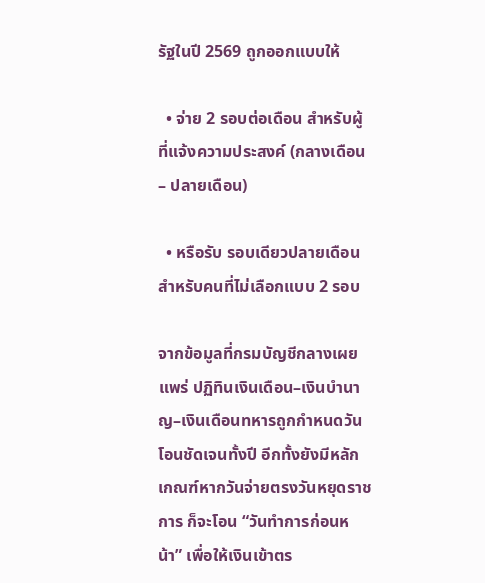รัฐในปี 2569 ถูกออกแบบให้

  • จ่าย 2 รอบต่อเดือน สำหรับผู้ที่แจ้งความประสงค์ (กลางเดือน – ปลายเดือน)

  • หรือรับ รอบเดียวปลายเดือน สำหรับคนที่ไม่เลือกแบบ 2 รอบ

จากข้อมูลที่กรมบัญชีกลางเผยแพร่ ปฏิทินเงินเดือน–เงินบำนาญ–เงินเดือนทหารถูกกำหนดวันโอนชัดเจนทั้งปี อีกทั้งยังมีหลักเกณฑ์หากวันจ่ายตรงวันหยุดราชการ ก็จะโอน “วันทำการก่อนหน้า” เพื่อให้เงินเข้าตร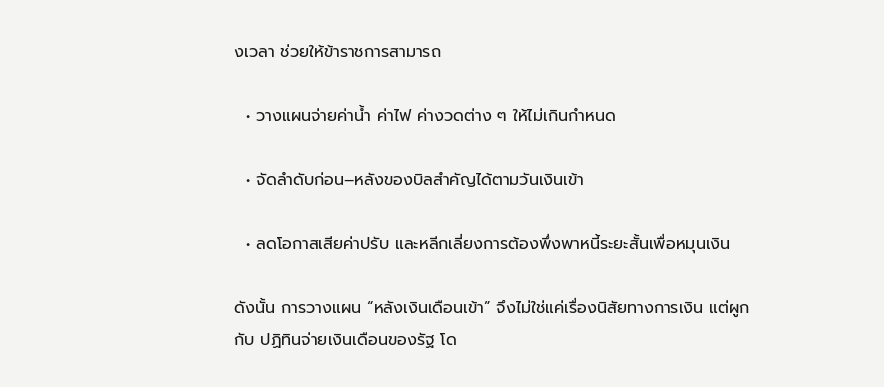งเวลา ช่วยให้ข้าราชการสามารถ

  • วางแผนจ่ายค่าน้ำ ค่าไฟ ค่างวดต่าง ๆ ให้ไม่เกินกำหนด

  • จัดลำดับก่อน–หลังของบิลสำคัญได้ตามวันเงินเข้า

  • ลดโอกาสเสียค่าปรับ และหลีกเลี่ยงการต้องพึ่งพาหนี้ระยะสั้นเพื่อหมุนเงิน

ดังนั้น การวางแผน “หลังเงินเดือนเข้า” จึงไม่ใช่แค่เรื่องนิสัยทางการเงิน แต่ผูกกับ ปฏิทินจ่ายเงินเดือนของรัฐ โด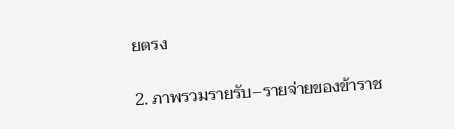ยตรง

2. ภาพรวมรายรับ–รายจ่ายของข้าราช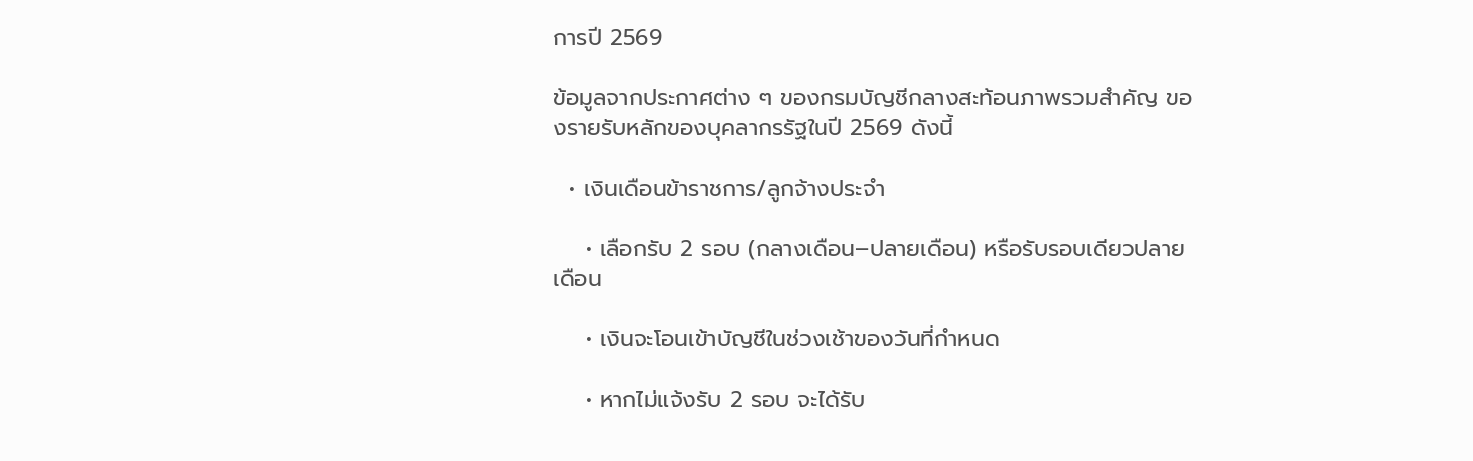การปี 2569

ข้อมูลจากประกาศต่าง ๆ ของกรมบัญชีกลางสะท้อนภาพรวมสำคัญ ของรายรับหลักของบุคลากรรัฐในปี 2569 ดังนี้

  • เงินเดือนข้าราชการ/ลูกจ้างประจำ

    • เลือกรับ 2 รอบ (กลางเดือน–ปลายเดือน) หรือรับรอบเดียวปลายเดือน

    • เงินจะโอนเข้าบัญชีในช่วงเช้าของวันที่กำหนด

    • หากไม่แจ้งรับ 2 รอบ จะได้รับ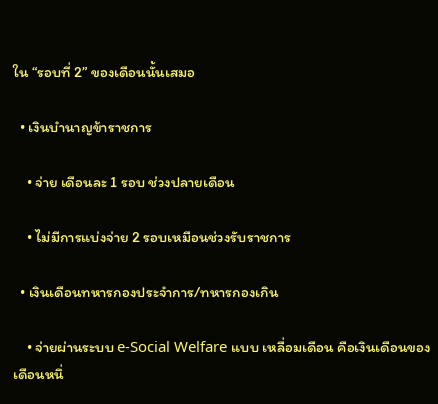ใน “รอบที่ 2” ของเดือนนั้นเสมอ

  • เงินบำนาญข้าราชการ

    • จ่าย เดือนละ 1 รอบ ช่วงปลายเดือน

    • ไม่มีการแบ่งจ่าย 2 รอบเหมือนช่วงรับราชการ

  • เงินเดือนทหารกองประจำการ/ทหารกองเกิน

    • จ่ายผ่านระบบ e-Social Welfare แบบ เหลื่อมเดือน คือเงินเดือนของเดือนหนึ่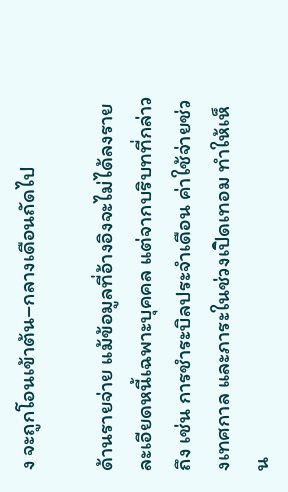ง จะถูกโอนเข้าต้น–กลางเดือนถัดไป

ด้านรายจ่าย แม้ข้อมูลที่อ้างอิงจะไม่ได้ลงรายละเอียดหนี้เฉพาะบุคคล แต่จากบริบทที่กล่าวถึง เช่น การชำระบิลประจำเดือน ค่าใช้จ่ายช่วงเทศกาล และภาระในช่วงเปิดเทอม ทำให้เห็น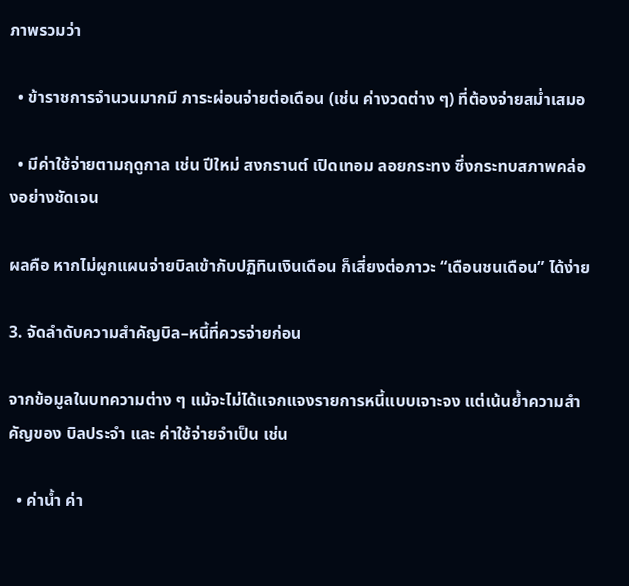ภาพรวมว่า

  • ข้าราชการจำนวนมากมี ภาระผ่อนจ่ายต่อเดือน (เช่น ค่างวดต่าง ๆ) ที่ต้องจ่ายสม่ำเสมอ

  • มีค่าใช้จ่ายตามฤดูกาล เช่น ปีใหม่ สงกรานต์ เปิดเทอม ลอยกระทง ซึ่งกระทบสภาพคล่องอย่างชัดเจน

ผลคือ หากไม่ผูกแผนจ่ายบิลเข้ากับปฏิทินเงินเดือน ก็เสี่ยงต่อภาวะ “เดือนชนเดือน” ได้ง่าย

3. จัดลำดับความสำคัญบิล–หนี้ที่ควรจ่ายก่อน

จากข้อมูลในบทความต่าง ๆ แม้จะไม่ได้แจกแจงรายการหนี้แบบเจาะจง แต่เน้นย้ำความสำคัญของ บิลประจำ และ ค่าใช้จ่ายจำเป็น เช่น

  • ค่าน้ำ ค่า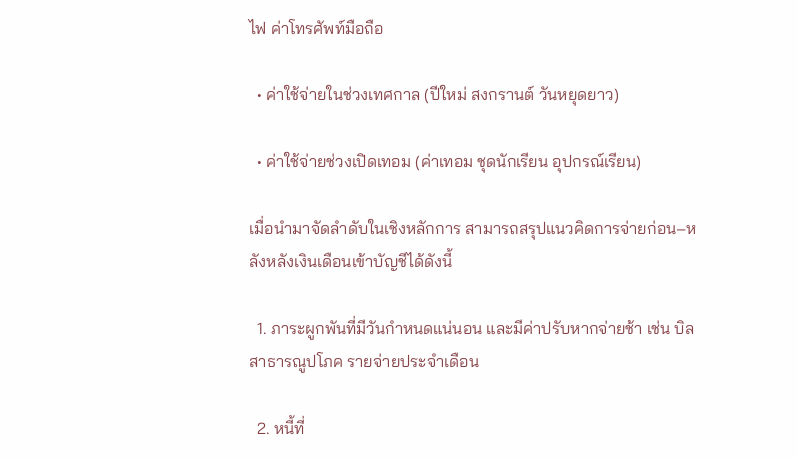ไฟ ค่าโทรศัพท์มือถือ

  • ค่าใช้จ่ายในช่วงเทศกาล (ปีใหม่ สงกรานต์ วันหยุดยาว)

  • ค่าใช้จ่ายช่วงเปิดเทอม (ค่าเทอม ชุดนักเรียน อุปกรณ์เรียน)

เมื่อนำมาจัดลำดับในเชิงหลักการ สามารถสรุปแนวคิดการจ่ายก่อน–หลังหลังเงินเดือนเข้าบัญชีได้ดังนี้

  1. ภาระผูกพันที่มีวันกำหนดแน่นอน และมีค่าปรับหากจ่ายช้า เช่น บิลสาธารณูปโภค รายจ่ายประจำเดือน

  2. หนี้ที่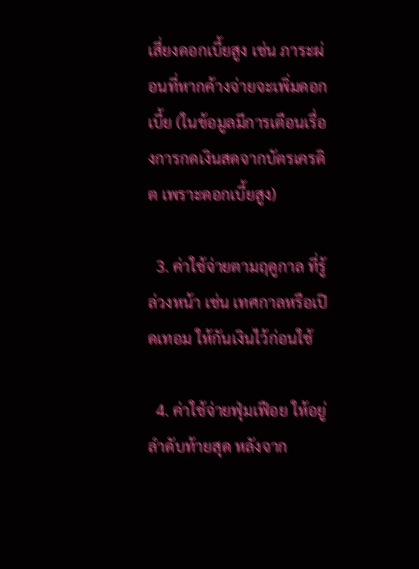เสี่ยงดอกเบี้ยสูง เช่น ภาระผ่อนที่หากค้างจ่ายจะเพิ่มดอกเบี้ย (ในข้อมูลมีการเตือนเรื่องการกดเงินสดจากบัตรเครดิต เพราะดอกเบี้ยสูง)

  3. ค่าใช้จ่ายตามฤดูกาล ที่รู้ล่วงหน้า เช่น เทศกาลหรือเปิดเทอม ให้กันเงินไว้ก่อนใช้

  4. ค่าใช้จ่ายฟุ่มเฟือย ให้อยู่ลำดับท้ายสุด หลังจาก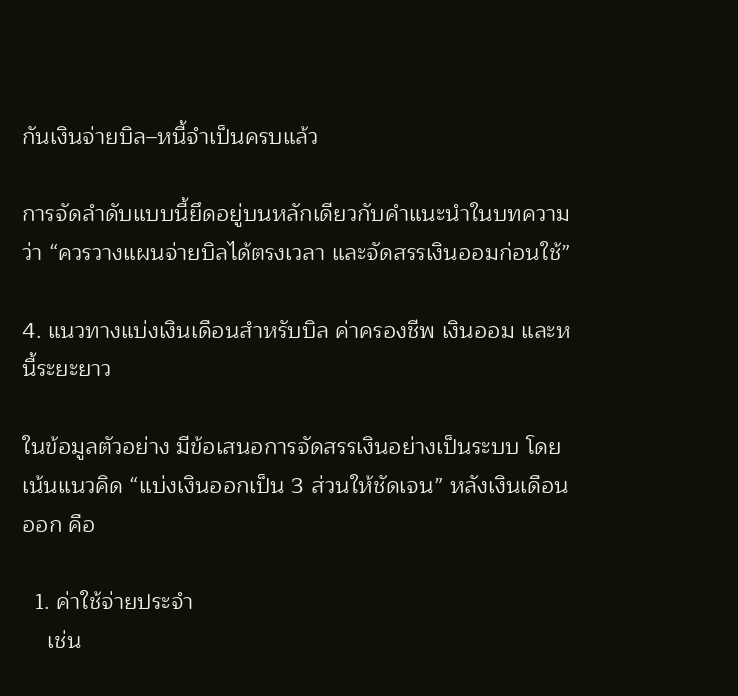กันเงินจ่ายบิล–หนี้จำเป็นครบแล้ว

การจัดลำดับแบบนี้ยึดอยู่บนหลักเดียวกับคำแนะนำในบทความว่า “ควรวางแผนจ่ายบิลได้ตรงเวลา และจัดสรรเงินออมก่อนใช้”

4. แนวทางแบ่งเงินเดือนสำหรับบิล ค่าครองชีพ เงินออม และหนี้ระยะยาว

ในข้อมูลตัวอย่าง มีข้อเสนอการจัดสรรเงินอย่างเป็นระบบ โดยเน้นแนวคิด “แบ่งเงินออกเป็น 3 ส่วนให้ชัดเจน” หลังเงินเดือนออก คือ

  1. ค่าใช้จ่ายประจำ
    เช่น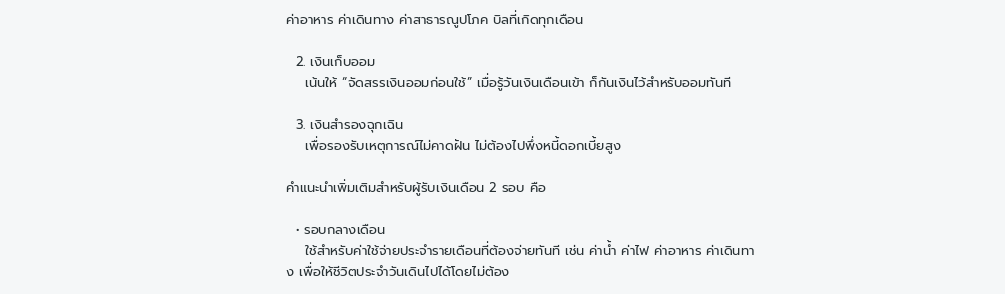ค่าอาหาร ค่าเดินทาง ค่าสาธารณูปโภค บิลที่เกิดทุกเดือน

  2. เงินเก็บออม
    เน้นให้ “จัดสรรเงินออมก่อนใช้” เมื่อรู้วันเงินเดือนเข้า ก็กันเงินไว้สำหรับออมทันที

  3. เงินสำรองฉุกเฉิน
    เพื่อรองรับเหตุการณ์ไม่คาดฝัน ไม่ต้องไปพึ่งหนี้ดอกเบี้ยสูง

คำแนะนำเพิ่มเติมสำหรับผู้รับเงินเดือน 2 รอบ คือ

  • รอบกลางเดือน
    ใช้สำหรับค่าใช้จ่ายประจำรายเดือนที่ต้องจ่ายทันที เช่น ค่าน้ำ ค่าไฟ ค่าอาหาร ค่าเดินทาง เพื่อให้ชีวิตประจำวันเดินไปได้โดยไม่ต้อง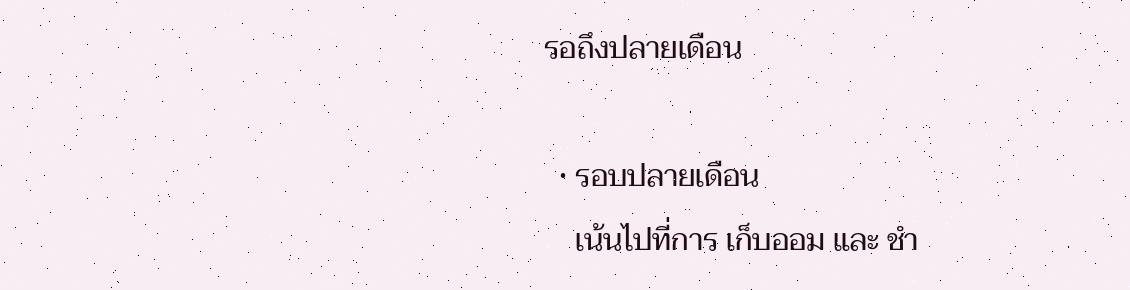รอถึงปลายเดือน

  • รอบปลายเดือน
    เน้นไปที่การ เก็บออม และ ชำ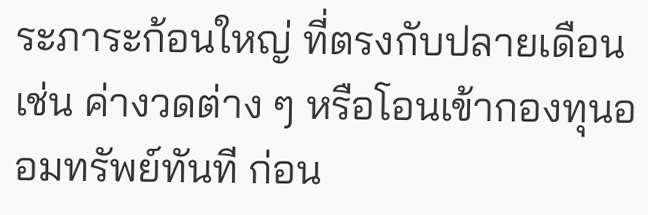ระภาระก้อนใหญ่ ที่ตรงกับปลายเดือน เช่น ค่างวดต่าง ๆ หรือโอนเข้ากองทุนออมทรัพย์ทันที ก่อน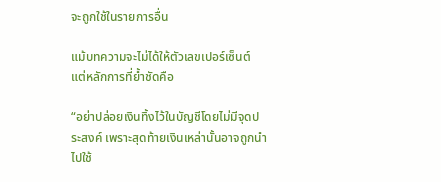จะถูกใช้ในรายการอื่น

แม้บทความจะไม่ได้ให้ตัวเลขเปอร์เซ็นต์ แต่หลักการที่ย้ำชัดคือ

“อย่าปล่อยเงินทิ้งไว้ในบัญชีโดยไม่มีจุดประสงค์ เพราะสุดท้ายเงินเหล่านั้นอาจถูกนำไปใช้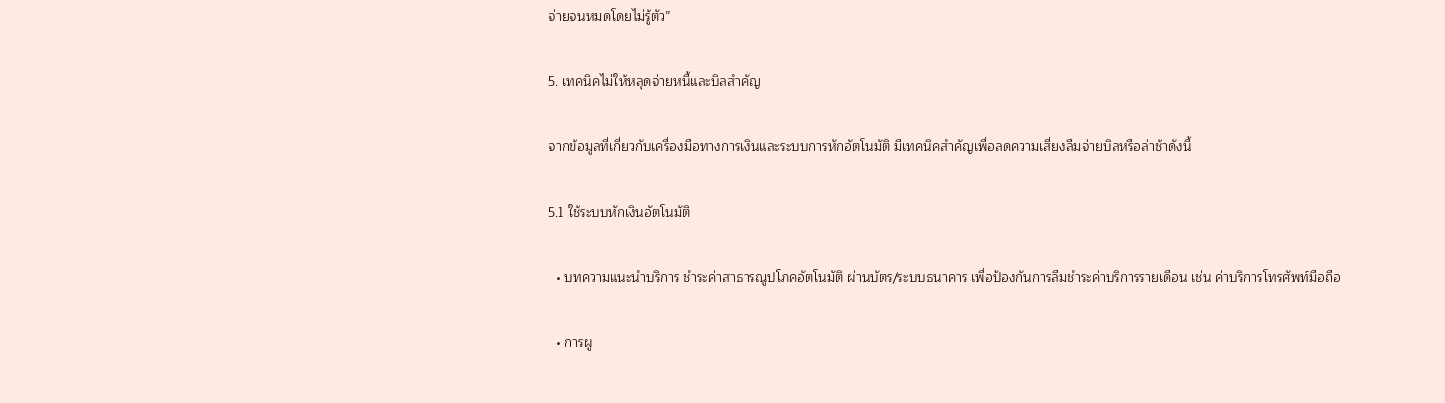จ่ายจนหมดโดยไม่รู้ตัว”

5. เทคนิคไม่ให้หลุดจ่ายหนี้และบิลสำคัญ

จากข้อมูลที่เกี่ยวกับเครื่องมือทางการเงินและระบบการหักอัตโนมัติ มีเทคนิคสำคัญเพื่อลดความเสี่ยงลืมจ่ายบิลหรือล่าช้าดังนี้

5.1 ใช้ระบบหักเงินอัตโนมัติ

  • บทความแนะนำบริการ ชำระค่าสาธารณูปโภคอัตโนมัติ ผ่านบัตร/ระบบธนาคาร เพื่อป้องกันการลืมชำระค่าบริการรายเดือน เช่น ค่าบริการโทรศัพท์มือถือ

  • การผู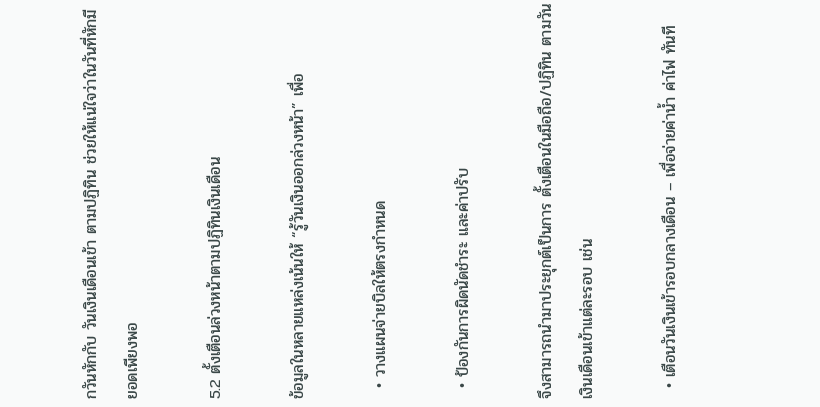กวันหักกับ วันเงินเดือนเข้า ตามปฏิทิน ช่วยให้แน่ใจว่าในวันที่หักมียอดเพียงพอ

5.2 ตั้งเตือนล่วงหน้าตามปฏิทินเงินเดือน

ข้อมูลในหลายแหล่งเน้นให้ “รู้วันเงินออกล่วงหน้า” เพื่อ

  • วางแผนจ่ายบิลให้ตรงกำหนด

  • ป้องกันการผิดนัดชำระ และค่าปรับ

จึงสามารถนำมาประยุกต์เป็นการ ตั้งเตือนในมือถือ/ปฏิทิน ตามวันเงินเดือนเข้าแต่ละรอบ เช่น

  • เตือนวันเงินเข้ารอบกลางเดือน – เพื่อจ่ายค่าน้ำ ค่าไฟ ทันที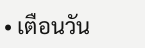• เตือนวัน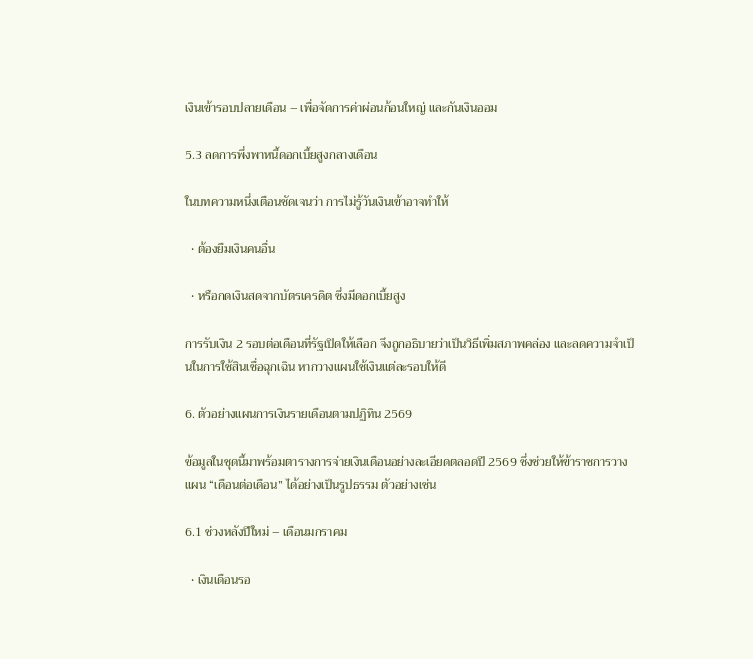เงินเข้ารอบปลายเดือน – เพื่อจัดการค่าผ่อนก้อนใหญ่ และกันเงินออม

5.3 ลดการพึ่งพาหนี้ดอกเบี้ยสูงกลางเดือน

ในบทความหนึ่งเตือนชัดเจนว่า การไม่รู้วันเงินเข้าอาจทำให้

  • ต้องยืมเงินคนอื่น

  • หรือกดเงินสดจากบัตรเครดิต ซึ่งมีดอกเบี้ยสูง

การรับเงิน 2 รอบต่อเดือนที่รัฐเปิดให้เลือก จึงถูกอธิบายว่าเป็นวิธีเพิ่มสภาพคล่อง และลดความจำเป็นในการใช้สินเชื่อฉุกเฉิน หากวางแผนใช้เงินแต่ละรอบให้ดี

6. ตัวอย่างแผนการเงินรายเดือนตามปฏิทิน 2569

ข้อมูลในชุดนี้มาพร้อมตารางการจ่ายเงินเดือนอย่างละเอียดตลอดปี 2569 ซึ่งช่วยให้ข้าราชการวางแผน “เดือนต่อเดือน” ได้อย่างเป็นรูปธรรม ตัวอย่างเช่น

6.1 ช่วงหลังปีใหม่ – เดือนมกราคม

  • เงินเดือนรอ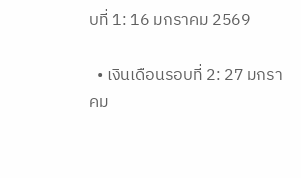บที่ 1: 16 มกราคม 2569

  • เงินเดือนรอบที่ 2: 27 มกราคม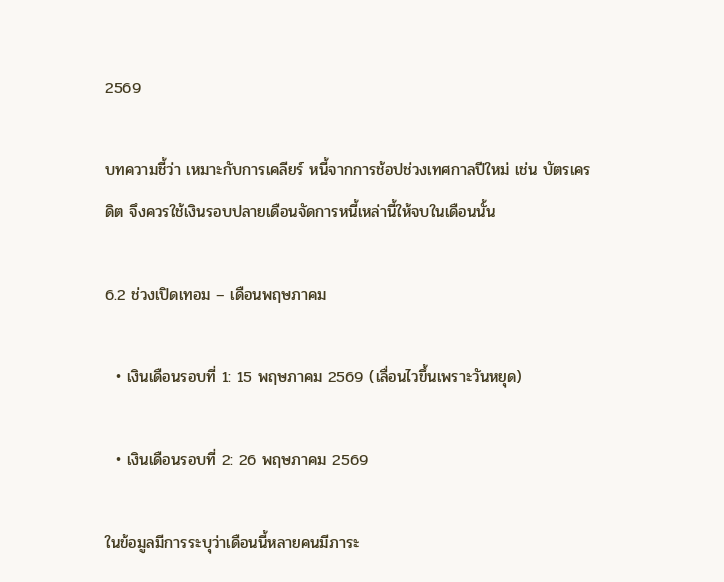2569

บทความชี้ว่า เหมาะกับการเคลียร์ หนี้จากการช้อปช่วงเทศกาลปีใหม่ เช่น บัตรเครดิต จึงควรใช้เงินรอบปลายเดือนจัดการหนี้เหล่านี้ให้จบในเดือนนั้น

6.2 ช่วงเปิดเทอม – เดือนพฤษภาคม

  • เงินเดือนรอบที่ 1: 15 พฤษภาคม 2569 (เลื่อนไวขึ้นเพราะวันหยุด)

  • เงินเดือนรอบที่ 2: 26 พฤษภาคม 2569

ในข้อมูลมีการระบุว่าเดือนนี้หลายคนมีภาระ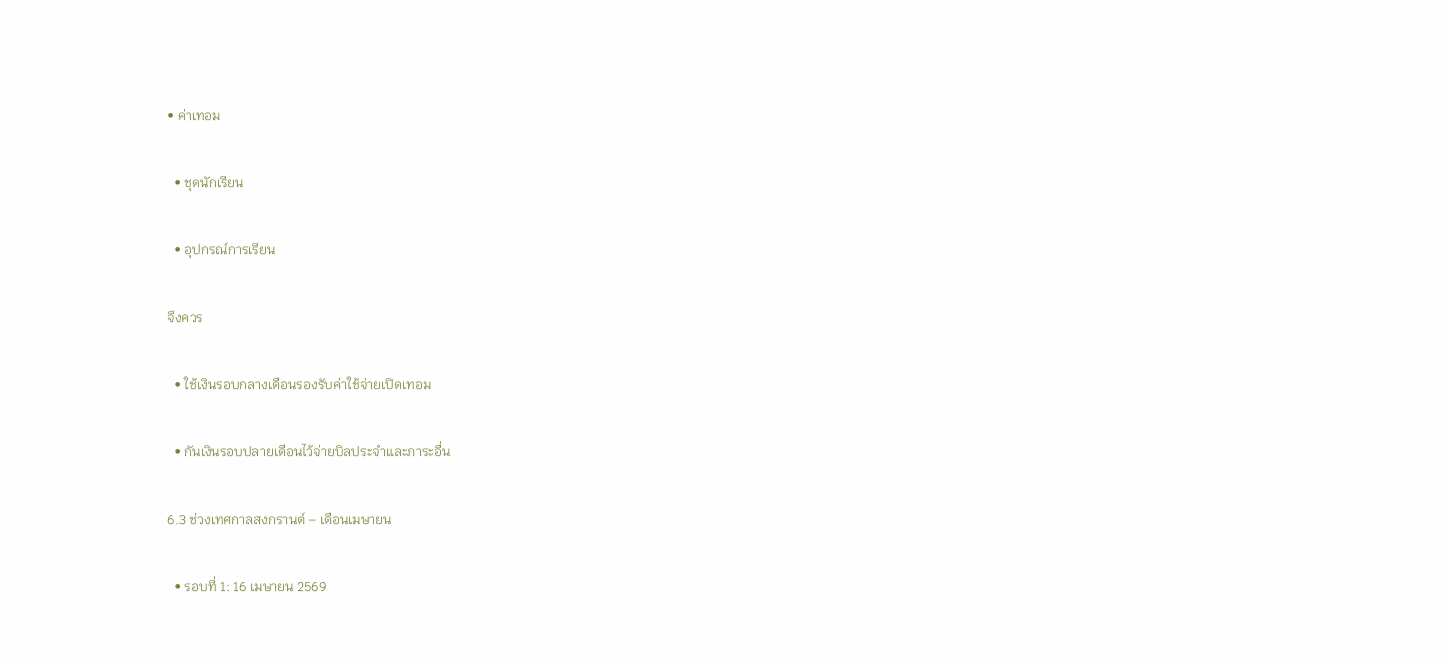• ค่าเทอม

  • ชุดนักเรียน

  • อุปกรณ์การเรียน

จึงควร

  • ใช้เงินรอบกลางเดือนรองรับค่าใช้จ่ายเปิดเทอม

  • กันเงินรอบปลายเดือนไว้จ่ายบิลประจำและภาระอื่น

6.3 ช่วงเทศกาลสงกรานต์ – เดือนเมษายน

  • รอบที่ 1: 16 เมษายน 2569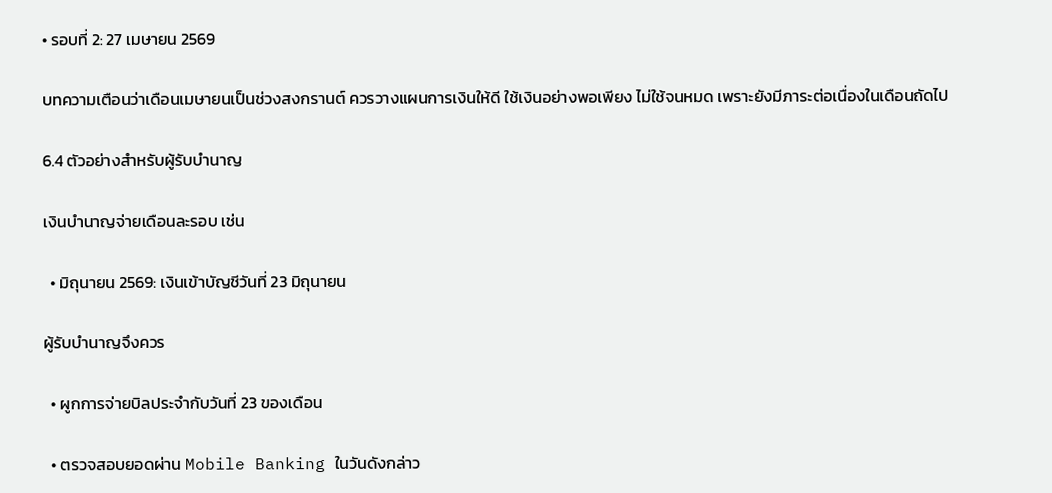• รอบที่ 2: 27 เมษายน 2569

บทความเตือนว่าเดือนเมษายนเป็นช่วงสงกรานต์ ควรวางแผนการเงินให้ดี ใช้เงินอย่างพอเพียง ไม่ใช้จนหมด เพราะยังมีภาระต่อเนื่องในเดือนถัดไป

6.4 ตัวอย่างสำหรับผู้รับบำนาญ

เงินบำนาญจ่ายเดือนละรอบ เช่น

  • มิถุนายน 2569: เงินเข้าบัญชีวันที่ 23 มิถุนายน

ผู้รับบำนาญจึงควร

  • ผูกการจ่ายบิลประจำกับวันที่ 23 ของเดือน

  • ตรวจสอบยอดผ่าน Mobile Banking ในวันดังกล่าว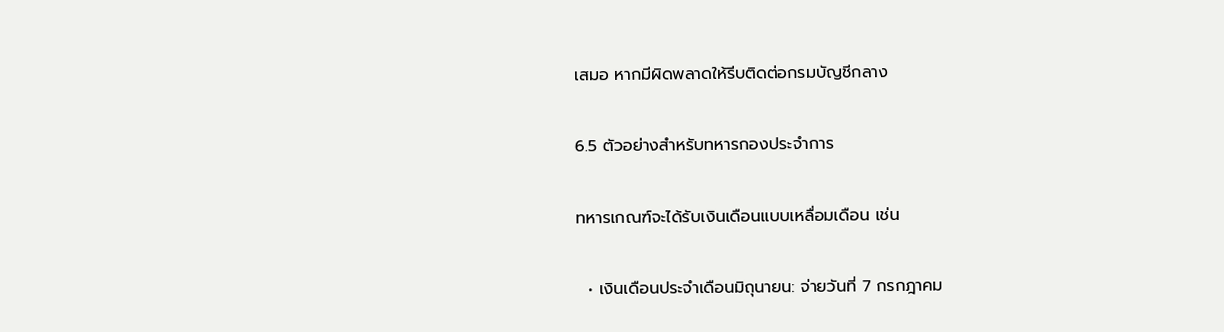เสมอ หากมีผิดพลาดให้รีบติดต่อกรมบัญชีกลาง

6.5 ตัวอย่างสำหรับทหารกองประจำการ

ทหารเกณฑ์จะได้รับเงินเดือนแบบเหลื่อมเดือน เช่น

  • เงินเดือนประจำเดือนมิถุนายน: จ่ายวันที่ 7 กรกฎาคม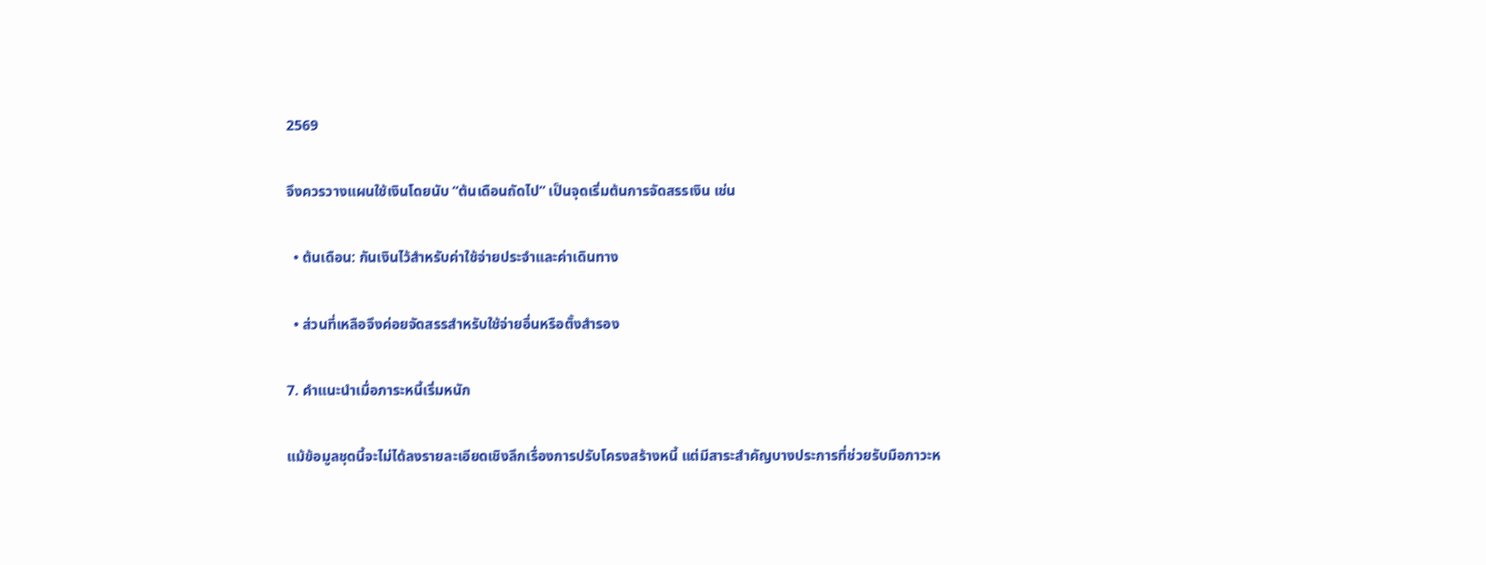2569

จึงควรวางแผนใช้เงินโดยนับ “ต้นเดือนถัดไป” เป็นจุดเริ่มต้นการจัดสรรเงิน เช่น

  • ต้นเดือน: กันเงินไว้สำหรับค่าใช้จ่ายประจำและค่าเดินทาง

  • ส่วนที่เหลือจึงค่อยจัดสรรสำหรับใช้จ่ายอื่นหรือตั้งสำรอง

7. คำแนะนำเมื่อภาระหนี้เริ่มหนัก

แม้ข้อมูลชุดนี้จะไม่ได้ลงรายละเอียดเชิงลึกเรื่องการปรับโครงสร้างหนี้ แต่มีสาระสำคัญบางประการที่ช่วยรับมือภาวะห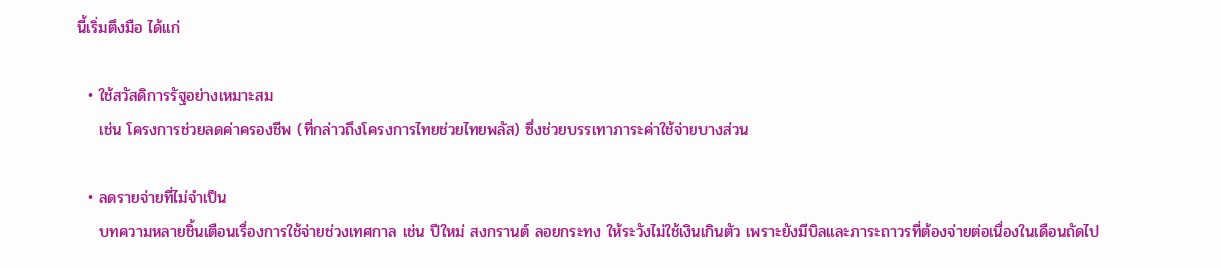นี้เริ่มตึงมือ ได้แก่

  • ใช้สวัสดิการรัฐอย่างเหมาะสม
    เช่น โครงการช่วยลดค่าครองชีพ (ที่กล่าวถึงโครงการไทยช่วยไทยพลัส) ซึ่งช่วยบรรเทาภาระค่าใช้จ่ายบางส่วน

  • ลดรายจ่ายที่ไม่จำเป็น
    บทความหลายชิ้นเตือนเรื่องการใช้จ่ายช่วงเทศกาล เช่น ปีใหม่ สงกรานต์ ลอยกระทง ให้ระวังไม่ใช้เงินเกินตัว เพราะยังมีบิลและภาระถาวรที่ต้องจ่ายต่อเนื่องในเดือนถัดไป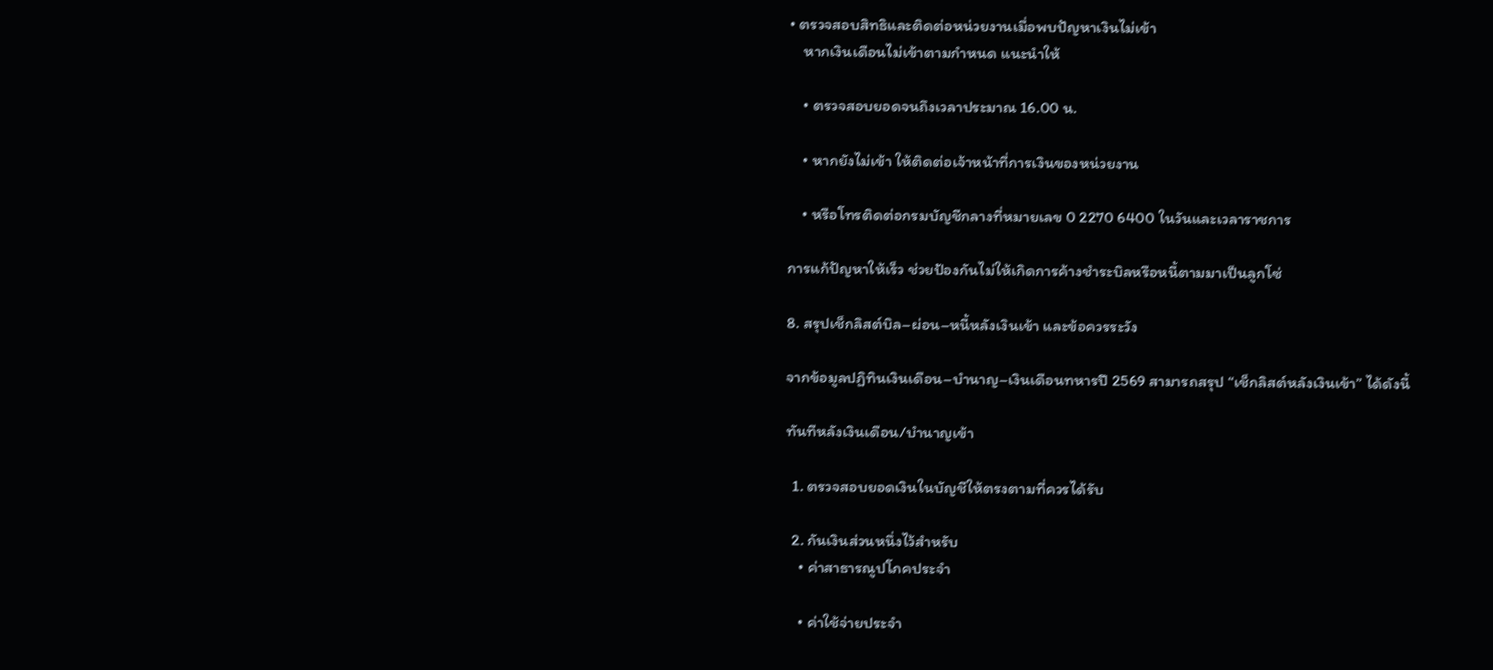• ตรวจสอบสิทธิและติดต่อหน่วยงานเมื่อพบปัญหาเงินไม่เข้า
    หากเงินเดือนไม่เข้าตามกำหนด แนะนำให้

    • ตรวจสอบยอดจนถึงเวลาประมาณ 16.00 น.

    • หากยังไม่เข้า ให้ติดต่อเจ้าหน้าที่การเงินของหน่วยงาน

    • หรือโทรติดต่อกรมบัญชีกลางที่หมายเลข 0 2270 6400 ในวันและเวลาราชการ

การแก้ปัญหาให้เร็ว ช่วยป้องกันไม่ให้เกิดการค้างชำระบิลหรือหนี้ตามมาเป็นลูกโซ่

8. สรุปเช็กลิสต์บิล–ผ่อน–หนี้หลังเงินเข้า และข้อควรระวัง

จากข้อมูลปฏิทินเงินเดือน–บำนาญ–เงินเดือนทหารปี 2569 สามารถสรุป “เช็กลิสต์หลังเงินเข้า” ได้ดังนี้

ทันทีหลังเงินเดือน/บำนาญเข้า

  1. ตรวจสอบยอดเงินในบัญชีให้ตรงตามที่ควรได้รับ

  2. กันเงินส่วนหนึ่งไว้สำหรับ
    • ค่าสาธารณูปโภคประจำ

    • ค่าใช้จ่ายประจำ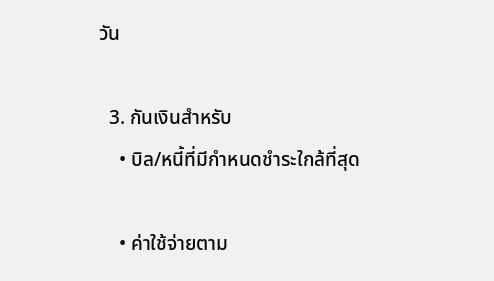วัน

  3. กันเงินสำหรับ
    • บิล/หนี้ที่มีกำหนดชำระใกล้ที่สุด

    • ค่าใช้จ่ายตาม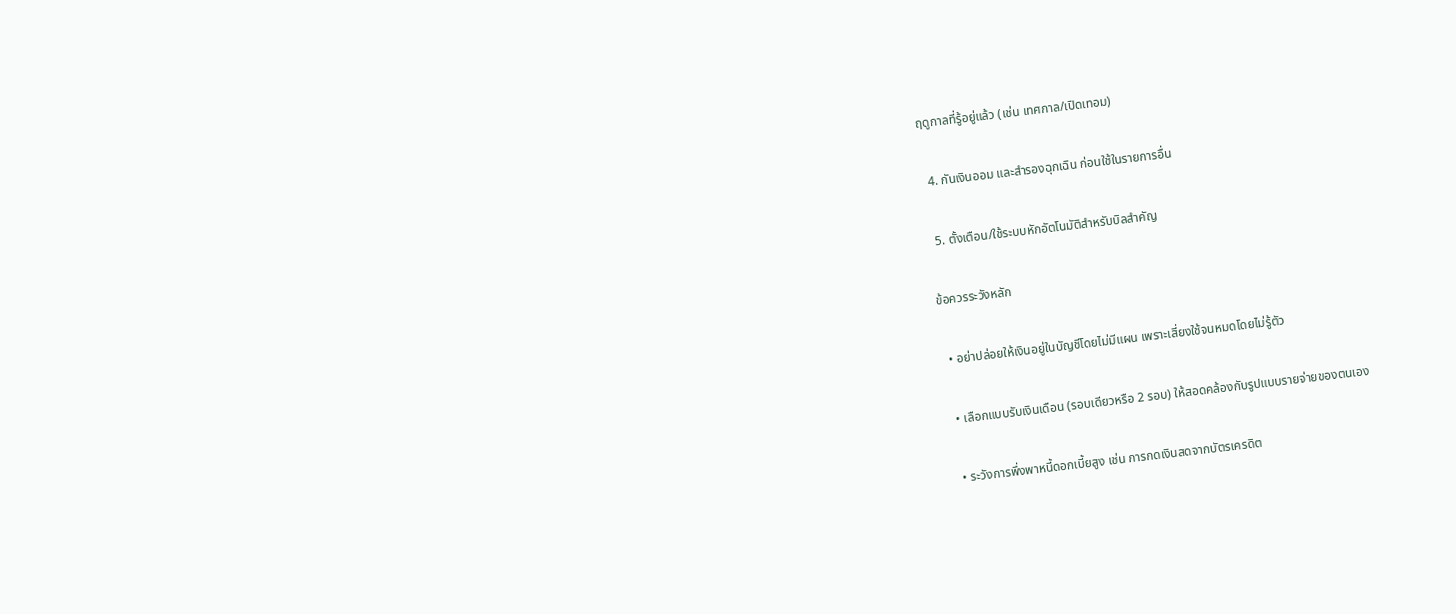ฤดูกาลที่รู้อยู่แล้ว (เช่น เทศกาล/เปิดเทอม)

  4. กันเงินออม และสำรองฉุกเฉิน ก่อนใช้ในรายการอื่น

  5. ตั้งเตือน/ใช้ระบบหักอัตโนมัติสำหรับบิลสำคัญ

ข้อควรระวังหลัก

  • อย่าปล่อยให้เงินอยู่ในบัญชีโดยไม่มีแผน เพราะเสี่ยงใช้จนหมดโดยไม่รู้ตัว

  • เลือกแบบรับเงินเดือน (รอบเดียวหรือ 2 รอบ) ให้สอดคล้องกับรูปแบบรายจ่ายของตนเอง

  • ระวังการพึ่งพาหนี้ดอกเบี้ยสูง เช่น การกดเงินสดจากบัตรเครดิต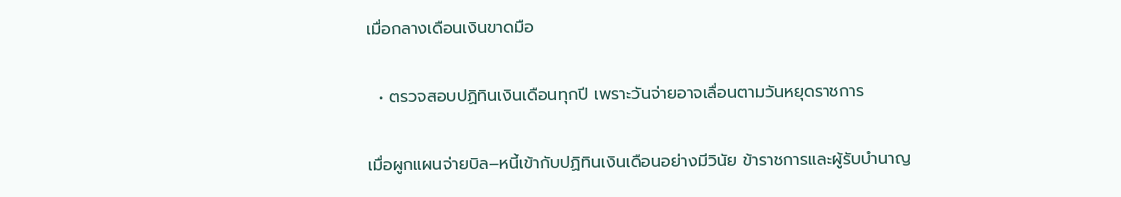เมื่อกลางเดือนเงินขาดมือ

  • ตรวจสอบปฏิทินเงินเดือนทุกปี เพราะวันจ่ายอาจเลื่อนตามวันหยุดราชการ

เมื่อผูกแผนจ่ายบิล–หนี้เข้ากับปฏิทินเงินเดือนอย่างมีวินัย ข้าราชการและผู้รับบำนาญ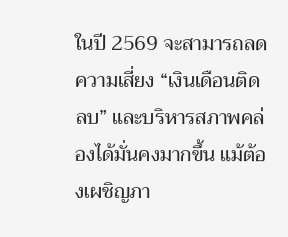ในปี 2569 จะสามารถลดความเสี่ยง “เงินเดือนติดลบ” และบริหารสภาพคล่องได้มั่นคงมากขึ้น แม้ต้องเผชิญภา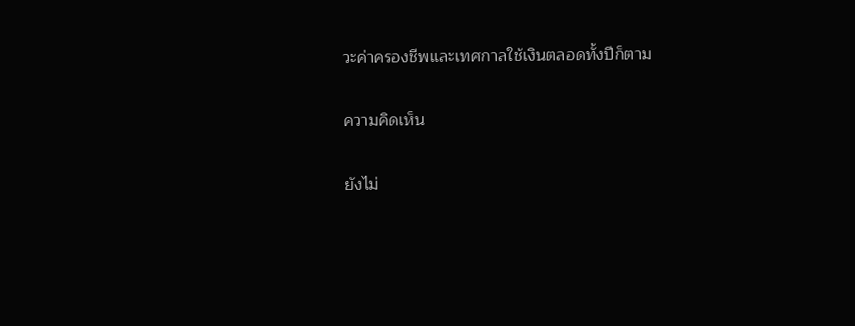วะค่าครองชีพและเทศกาลใช้เงินตลอดทั้งปีก็ตาม

ความคิดเห็น

ยังไม่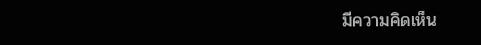มีความคิดเห็น